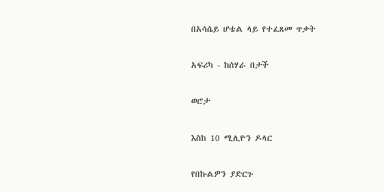በአሳሴይ ሆቴል ላይ የተፈጸመ ጥቃት

አፍሪካ - ከሰሃራ በታች

ወሮታ

እስከ 10 ሚሊዮን ዶላር

የበኩልዎን ያድርጉ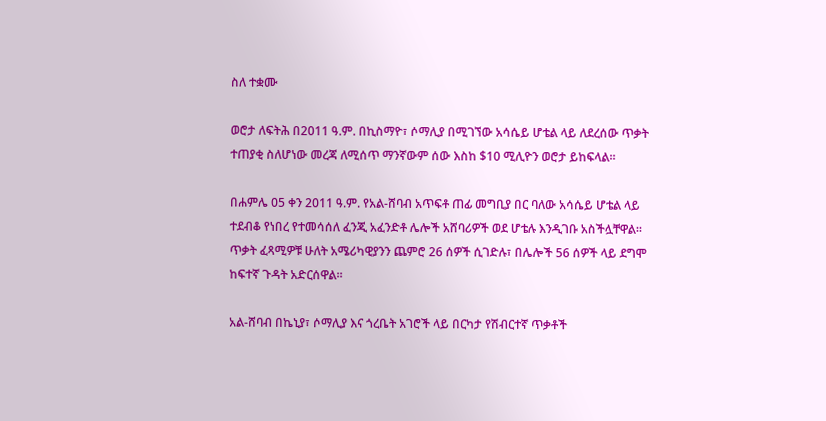ስለ ተቋሙ

ወሮታ ለፍትሕ በ2011 ዓ.ም. በኪስማዮ፣ ሶማሊያ በሚገኘው አሳሴይ ሆቴል ላይ ለደረሰው ጥቃት ተጠያቂ ስለሆነው መረጃ ለሚሰጥ ማንኛውም ሰው እስከ $10 ሚሊዮን ወሮታ ይከፍላል፡፡

በሐምሌ 05 ቀን 2011 ዓ.ም. የአል-ሸባብ አጥፍቶ ጠፊ መግቢያ በር ባለው አሳሴይ ሆቴል ላይ ተደብቆ የነበረ የተመሳሰለ ፈንጂ አፈንድቶ ሌሎች አሸባሪዎች ወደ ሆቴሉ እንዲገቡ አስችሏቸዋል፡፡ ጥቃት ፈጻሚዎቹ ሁለት አሜሪካዊያንን ጨምሮ 26 ሰዎች ሲገድሉ፣ በሌሎች 56 ሰዎች ላይ ደግሞ ከፍተኛ ጉዳት አድርሰዋል፡፡

አል-ሸባብ በኬኒያ፣ ሶማሊያ እና ጎረቤት አገሮች ላይ በርካታ የሽብርተኛ ጥቃቶች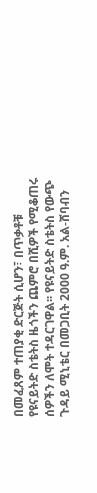በመፈጸም ተጠያቂ ድርጅት ሲሆን፣ በጥቃቶቹ የዩናይትድ ስቴትስ ዜጎችን ጨምሮ በሺዎች የሚቆጠሩ ሰዎችን ለሞት ተዳርገዋል፡፡ የዩናይትድ ስቴትስ የውጭ ጉዳይ ሚኒቴር በመጋቢት 2000 ዓ.ም. አል-ሸባብን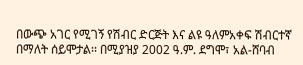በውጭ አገር የሚገኝ የሽብር ድርጅት እና ልዩ ዓለምአቀፍ ሽብርተኛ በማለት ሰይሞታል፡፡ በሚያዝያ 2002 ዓ.ም. ደግሞ፣ አል-ሸባብ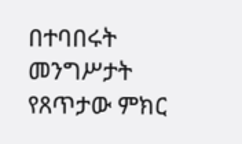በተባበሩት መንግሥታት የጸጥታው ምክር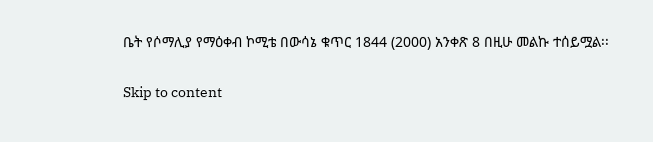ቤት የሶማሊያ የማዕቀብ ኮሚቴ በውሳኔ ቁጥር 1844 (2000) አንቀጽ 8 በዚሁ መልኩ ተሰይሟል፡፡

Skip to content